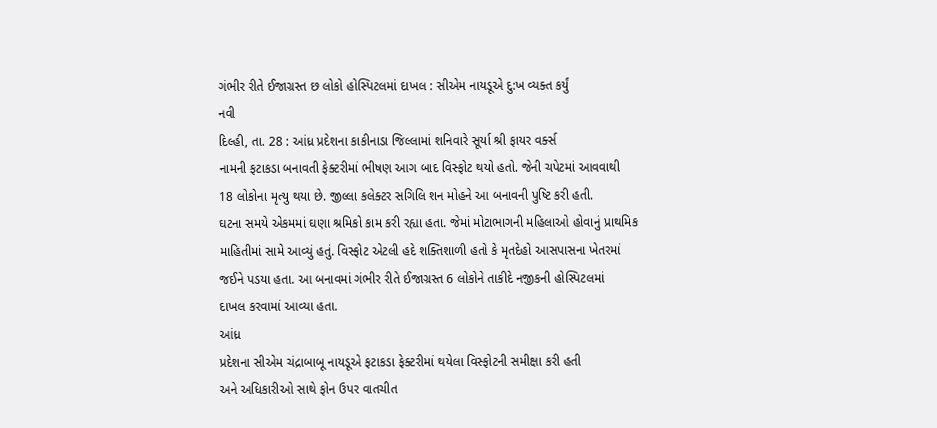ગંભીર રીતે ઈજાગ્રસ્ત છ લોકો હોસ્પિટલમાં દાખલ : સીએમ નાયડૂએ દુ:ખ વ્યક્ત કર્યું
નવી
દિલ્હી, તા. 28 : આંધ્ર પ્રદેશના કાકીનાડા જિલ્લામાં શનિવારે સૂર્યા શ્રી ફાયર વર્ક્સ
નામની ફટાકડા બનાવતી ફેક્ટરીમાં ભીષણ આગ બાદ વિસ્ફોટ થયો હતો. જેની ચપેટમાં આવવાથી
18 લોકોના મૃત્યુ થયા છે. જીલ્લા કલેક્ટર સગિલિ શન મોહને આ બનાવની પુષ્ટિ કરી હતી.
ઘટના સમયે એકમમાં ઘણા શ્રમિકો કામ કરી રહ્યા હતા. જેમાં મોટાભાગની મહિલાઓ હોવાનું પ્રાથમિક
માહિતીમાં સામે આવ્યું હતું. વિસ્ફોટ એટલી હદે શક્તિશાળી હતો કે મૃતદેહો આસપાસના ખેતરમાં
જઈને પડયા હતા. આ બનાવમાં ગંભીર રીતે ઈજાગ્રસ્ત 6 લોકોને તાકીદે નજીકની હોસ્પિટલમાં
દાખલ કરવામાં આવ્યા હતા.
આંધ્ર
પ્રદેશના સીએમ ચંદ્રાબાબૂ નાયડૂએ ફટાકડા ફેક્ટરીમાં થયેલા વિસ્ફોટની સમીક્ષા કરી હતી
અને અધિકારીઓ સાથે ફોન ઉપર વાતચીત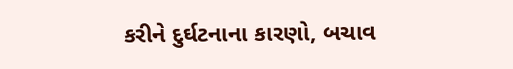કરીને દુર્ઘટનાના કારણો, બચાવ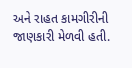અને રાહત કામગીરીની
જાણકારી મેળવી હતી.